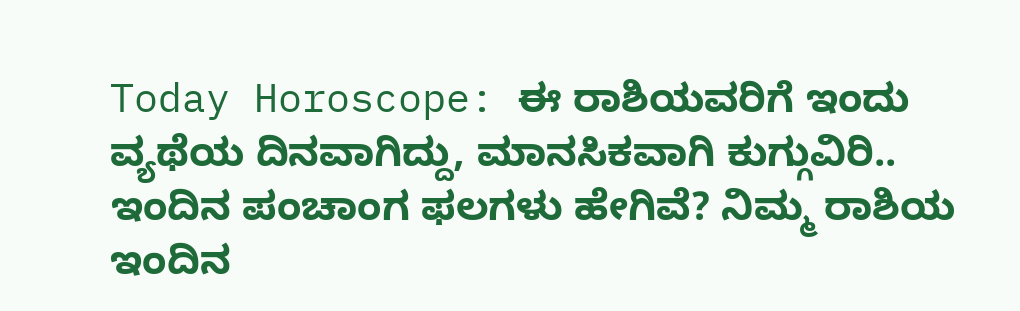Today Horoscope: ಈ ರಾಶಿಯವರಿಗೆ ಇಂದು ವ್ಯಥೆಯ ದಿನವಾಗಿದ್ದು, ಮಾನಸಿಕವಾಗಿ ಕುಗ್ಗುವಿರಿ..
ಇಂದಿನ ಪಂಚಾಂಗ ಫಲಗಳು ಹೇಗಿವೆ? ನಿಮ್ಮ ರಾಶಿಯ ಇಂದಿನ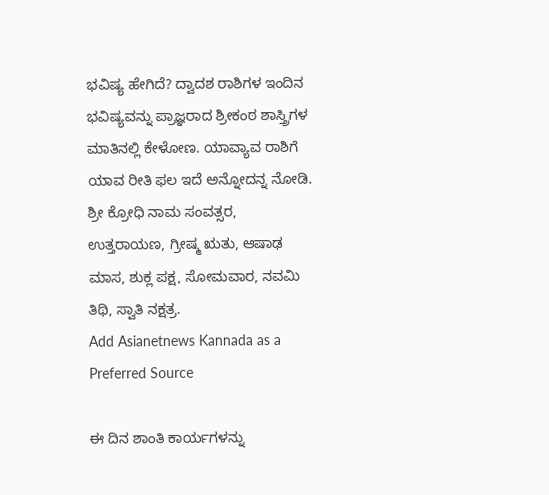ಭವಿಷ್ಯ ಹೇಗಿದೆ? ದ್ವಾದಶ ರಾಶಿಗಳ ಇಂದಿನ ಭವಿಷ್ಯವನ್ನು ಪ್ರಾಜ್ಞರಾದ ಶ್ರೀಕಂಠ ಶಾಸ್ತ್ರಿಗಳ ಮಾತಿನಲ್ಲಿ ಕೇಳೋಣ. ಯಾವ್ಯಾವ ರಾಶಿಗೆ ಯಾವ ರೀತಿ ಫಲ ಇದೆ ಅನ್ನೋದನ್ನ ನೋಡಿ.
ಶ್ರೀ ಕ್ರೋಧಿ ನಾಮ ಸಂವತ್ಸರ, ಉತ್ತರಾಯಣ, ಗ್ರೀಷ್ಮ ಋತು, ಆಷಾಢ ಮಾಸ, ಶುಕ್ಲ ಪಕ್ಷ, ಸೋಮವಾರ, ನವಮಿ ತಿಥಿ, ಸ್ವಾತಿ ನಕ್ಷತ್ರ.
Add Asianetnews Kannada as a Preferred Source

ಈ ದಿನ ಶಾಂತಿ ಕಾರ್ಯಗಳನ್ನು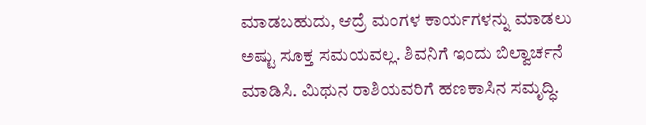ಮಾಡಬಹುದು, ಆದ್ರೆ ಮಂಗಳ ಕಾರ್ಯಗಳನ್ನು ಮಾಡಲು ಅಷ್ಟು ಸೂಕ್ತ ಸಮಯವಲ್ಲ. ಶಿವನಿಗೆ ಇಂದು ಬಿಲ್ವಾರ್ಚನೆ ಮಾಡಿಸಿ. ಮಿಥುನ ರಾಶಿಯವರಿಗೆ ಹಣಕಾಸಿನ ಸಮೃದ್ಧಿ.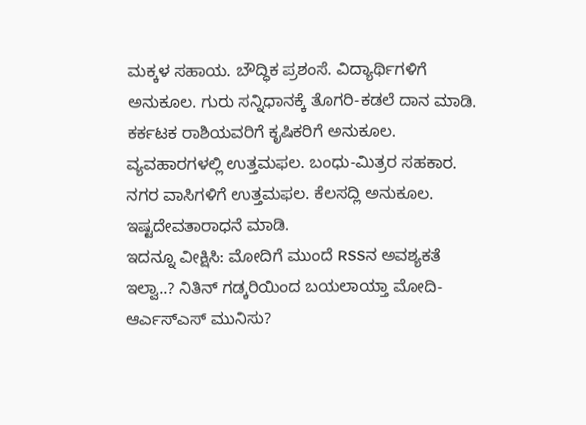ಮಕ್ಕಳ ಸಹಾಯ. ಬೌದ್ಧಿಕ ಪ್ರಶಂಸೆ. ವಿದ್ಯಾರ್ಥಿಗಳಿಗೆ ಅನುಕೂಲ. ಗುರು ಸನ್ನಿಧಾನಕ್ಕೆ ತೊಗರಿ-ಕಡಲೆ ದಾನ ಮಾಡಿ. ಕರ್ಕಟಕ ರಾಶಿಯವರಿಗೆ ಕೃಷಿಕರಿಗೆ ಅನುಕೂಲ. ವ್ಯವಹಾರಗಳಲ್ಲಿ ಉತ್ತಮಫಲ. ಬಂಧು-ಮಿತ್ರರ ಸಹಕಾರ. ನಗರ ವಾಸಿಗಳಿಗೆ ಉತ್ತಮಫಲ. ಕೆಲಸದ್ಲಿ ಅನುಕೂಲ. ಇಷ್ಟದೇವತಾರಾಧನೆ ಮಾಡಿ.
ಇದನ್ನೂ ವೀಕ್ಷಿಸಿ: ಮೋದಿಗೆ ಮುಂದೆ RSSನ ಅವಶ್ಯಕತೆ ಇಲ್ವಾ..? ನಿತಿನ್ ಗಡ್ಕರಿಯಿಂದ ಬಯಲಾಯ್ತಾ ಮೋದಿ-ಆರ್ಎಸ್ಎಸ್ ಮುನಿಸು?